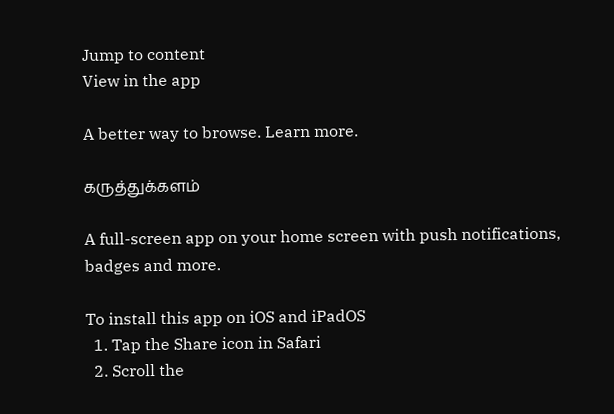Jump to content
View in the app

A better way to browse. Learn more.

கருத்துக்களம்

A full-screen app on your home screen with push notifications, badges and more.

To install this app on iOS and iPadOS
  1. Tap the Share icon in Safari
  2. Scroll the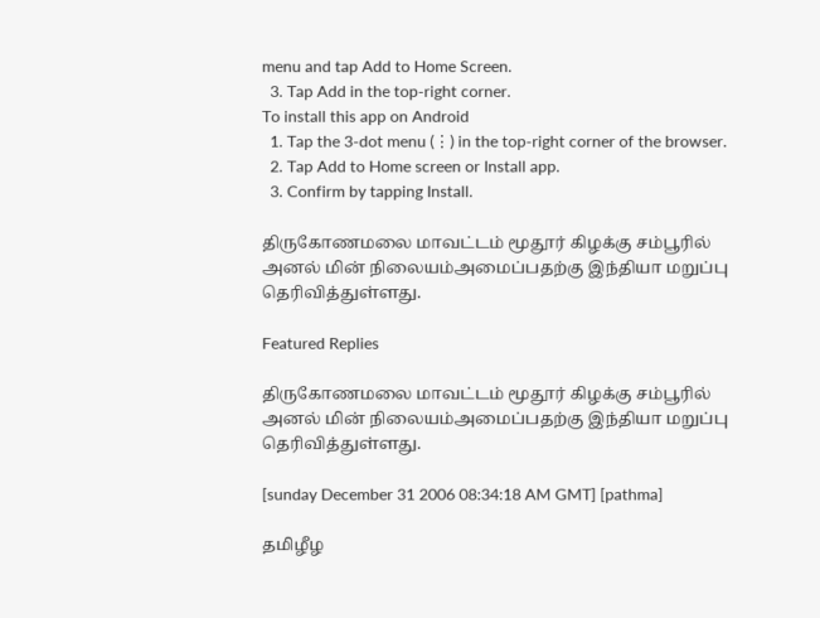menu and tap Add to Home Screen.
  3. Tap Add in the top-right corner.
To install this app on Android
  1. Tap the 3-dot menu (⋮) in the top-right corner of the browser.
  2. Tap Add to Home screen or Install app.
  3. Confirm by tapping Install.

திருகோணமலை மாவட்டம் மூதூர் கிழக்கு சம்பூரில் அனல் மின் நிலையம்அமைப்பதற்கு இந்தியா மறுப்பு தெரிவித்துள்ளது.

Featured Replies

திருகோணமலை மாவட்டம் மூதூர் கிழக்கு சம்பூரில் அனல் மின் நிலையம்அமைப்பதற்கு இந்தியா மறுப்பு தெரிவித்துள்ளது.

[sunday December 31 2006 08:34:18 AM GMT] [pathma]

தமிழீழ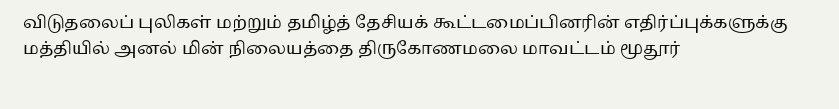விடுதலைப் புலிகள் மற்றும் தமிழ்த் தேசியக் கூட்டமைப்பினரின் எதிர்ப்புக்களுக்கு மத்தியில் அனல் மின் நிலையத்தை திருகோணமலை மாவட்டம் மூதூர்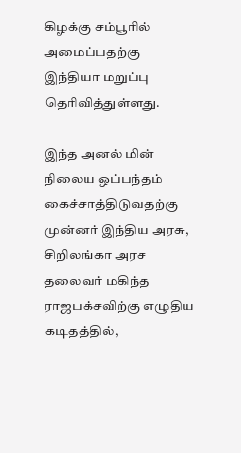கிழக்கு சம்பூரில் அமைப்பதற்கு இந்தியா மறுப்பு தெரிவித்துள்ளது.

இந்த அனல் மின் நிலைய ஒப்பந்தம் கைச்சாத்திடுவதற்கு முன்னர் இந்திய அரசு, சிறிலங்கா அரச தலைவர் மகிந்த ராஜபக்சவிற்கு எழுதிய கடிதத்தில்,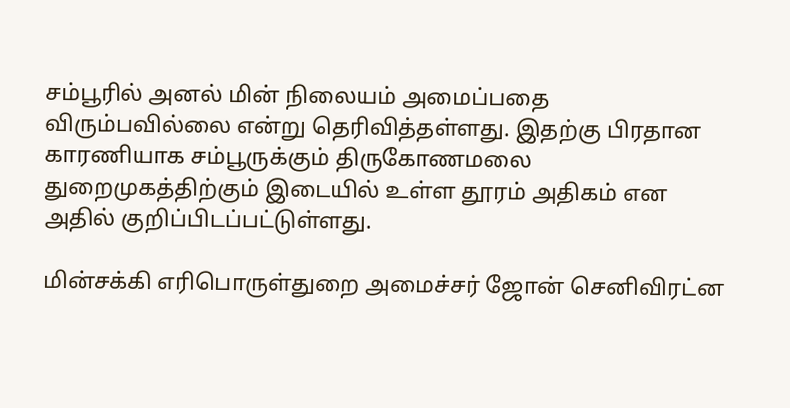சம்பூரில் அனல் மின் நிலையம் அமைப்பதை விரும்பவில்லை என்று தெரிவித்தள்ளது. இதற்கு பிரதான காரணியாக சம்பூருக்கும் திருகோணமலை துறைமுகத்திற்கும் இடையில் உள்ள தூரம் அதிகம் என அதில் குறிப்பிடப்பட்டுள்ளது.

மின்சக்கி எரிபொருள்துறை அமைச்சர் ஜோன் செனிவிரட்ன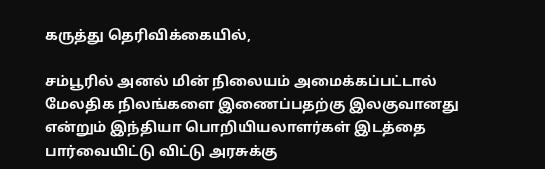கருத்து தெரிவிக்கையில்,

சம்பூரில் அனல் மின் நிலையம் அமைக்கப்பட்டால் மேலதிக நிலங்களை இணைப்பதற்கு இலகுவானது என்றும் இந்தியா பொறியியலாளர்கள் இடத்தை பார்வையிட்டு விட்டு அரசுக்கு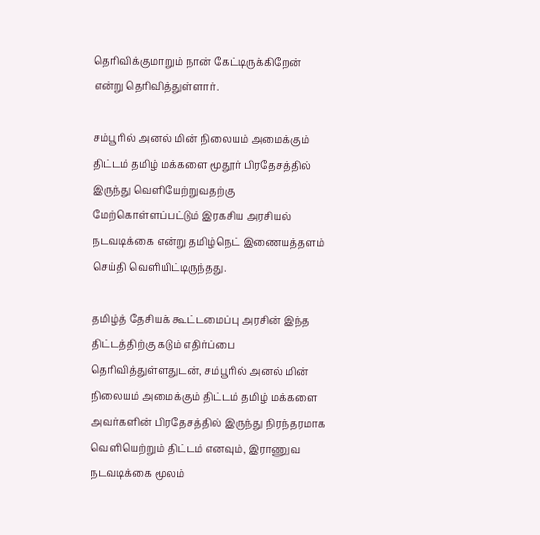தெரிவிக்குமாறும் நான் கேட்டிருக்கிறேன் என்று தெரிவித்துள்ளார்.

சம்பூரில் அனல் மின் நிலையம் அமைக்கும் திட்டம் தமிழ் மக்களை மூதூர் பிரதேசத்தில் இருந்து வெளியேற்றுவதற்கு மேற்கொள்ளப்பட்டும் இரகசிய அரசியல் நடவடிக்கை என்று தமிழ்நெட் இணையத்தளம் செய்தி வெளியிட்டிருந்தது.

தமிழ்த் தேசியக் கூட்டமைப்பு அரசின் இந்த திட்டத்திற்கு கடும் எதிர்ப்பை தெரிவித்துள்ளதுடன், சம்பூரில் அனல் மின் நிலையம் அமைக்கும் திட்டம் தமிழ் மக்களை அவர்களின் பிரதேசத்தில் இருந்து நிரந்தரமாக வெளியெற்றும் திட்டம் எனவும், இராணுவ நடவடிக்கை மூலம்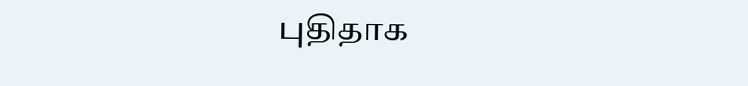புதிதாக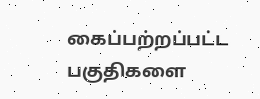கைப்பற்றப்பட்ட பகுதிகளை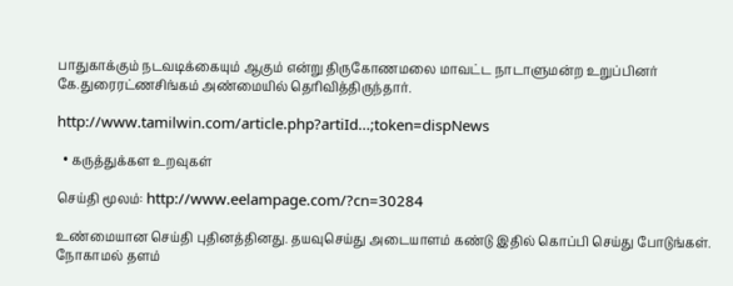பாதுகாக்கும் நடவடிக்கையும் ஆகும் என்று திருகோணமலை மாவட்ட நாடாளுமன்ற உறுப்பினர் கே.துரைரட்ணசிங்கம் அண்மையில் தெரிவித்திருந்தார்.

http://www.tamilwin.com/article.php?artiId...;token=dispNews

  • கருத்துக்கள உறவுகள்

செய்தி மூலம்: http://www.eelampage.com/?cn=30284

உண்மையான செய்தி புதினத்தினது. தயவுசெய்து அடையாளம் கண்டு இதில் கொப்பி செய்து போடுங்கள். நோகாமல் தளம்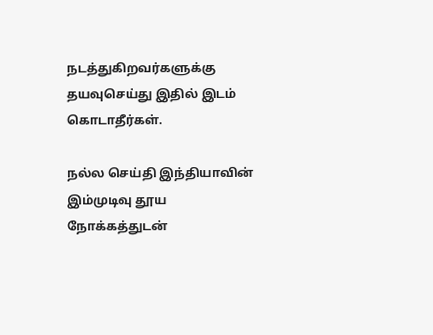நடத்துகிறவர்களுக்கு தயவுசெய்து இதில் இடம் கொடாதீர்கள்.

நல்ல செய்தி இந்தியாவின் இம்முடிவு தூய நோக்கத்துடன்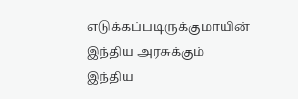எடுக்கப்படிருக்குமாயின் இந்திய அரசுக்கும் இந்திய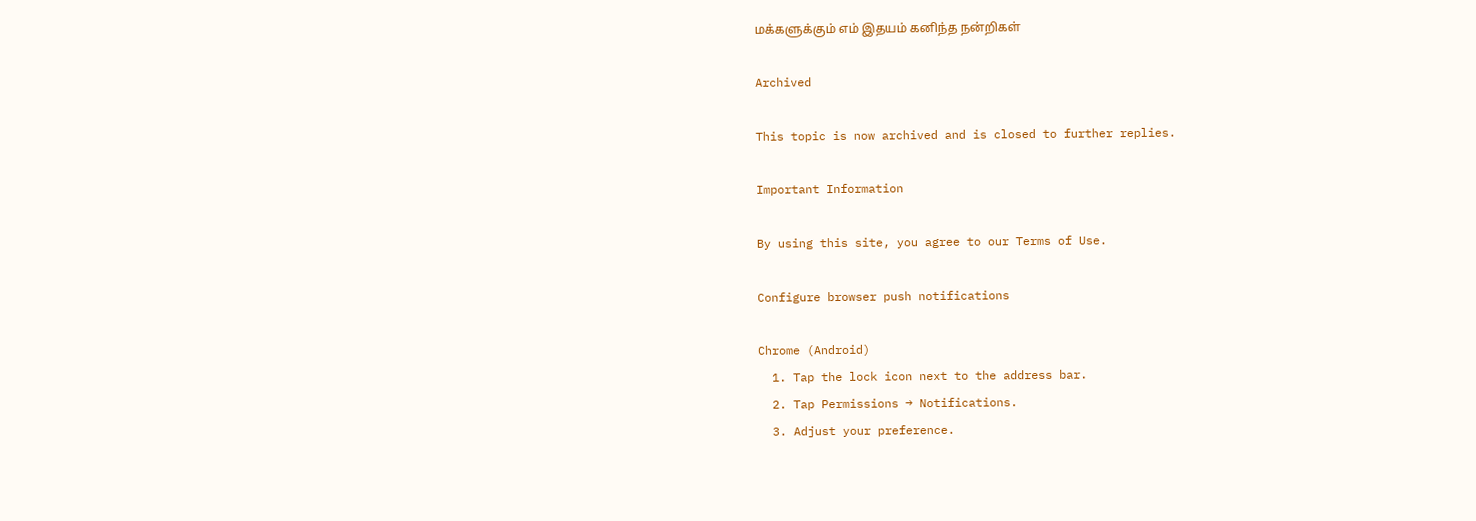மக்களுக்கும் எம் இதயம் கனிந்த நன்றிகள்

Archived

This topic is now archived and is closed to further replies.

Important Information

By using this site, you agree to our Terms of Use.

Configure browser push notifications

Chrome (Android)
  1. Tap the lock icon next to the address bar.
  2. Tap Permissions → Notifications.
  3. Adjust your preference.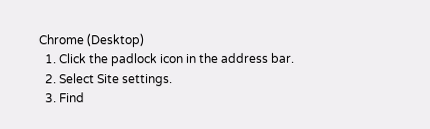Chrome (Desktop)
  1. Click the padlock icon in the address bar.
  2. Select Site settings.
  3. Find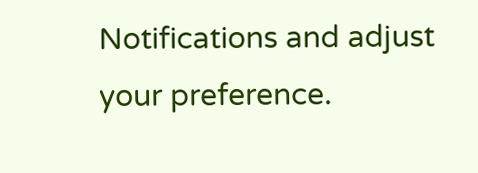Notifications and adjust your preference.